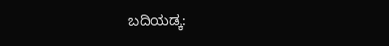ಬದಿಯಡ್ಕ: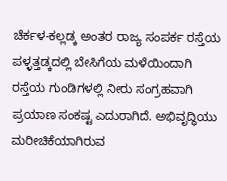ಚೆರ್ಕಳ-ಕಲ್ಲಡ್ಕ ಅಂತರ ರಾಜ್ಯ ಸಂಪರ್ಕ ರಸ್ತೆಯ ಪಳ್ಳತ್ತಡ್ಕದಲ್ಲಿ ಬೇಸಿಗೆಯ ಮಳೆಯಿಂದಾಗಿ ರಸ್ತೆಯ ಗುಂಡಿಗಳಲ್ಲಿ ನೀರು ಸಂಗ್ರಹವಾಗಿ ಪ್ರಯಾಣ ಸಂಕಷ್ಟ ಎದುರಾಗಿದೆ. ಅಭಿವೃದ್ಧಿಯು ಮರೀಚಿಕೆಯಾಗಿರುವ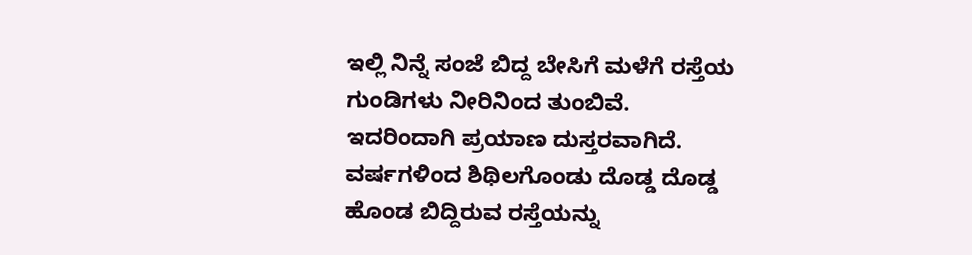ಇಲ್ಲಿ ನಿನ್ನೆ ಸಂಜೆ ಬಿದ್ದ ಬೇಸಿಗೆ ಮಳೆಗೆ ರಸ್ತೆಯ ಗುಂಡಿಗಳು ನೀರಿನಿಂದ ತುಂಬಿವೆ. ಇದರಿಂದಾಗಿ ಪ್ರಯಾಣ ದುಸ್ತರವಾಗಿದೆ. ವರ್ಷಗಳಿಂದ ಶಿಥಿಲಗೊಂಡು ದೊಡ್ಡ ದೊಡ್ಡ ಹೊಂಡ ಬಿದ್ದಿರುವ ರಸ್ತೆಯನ್ನು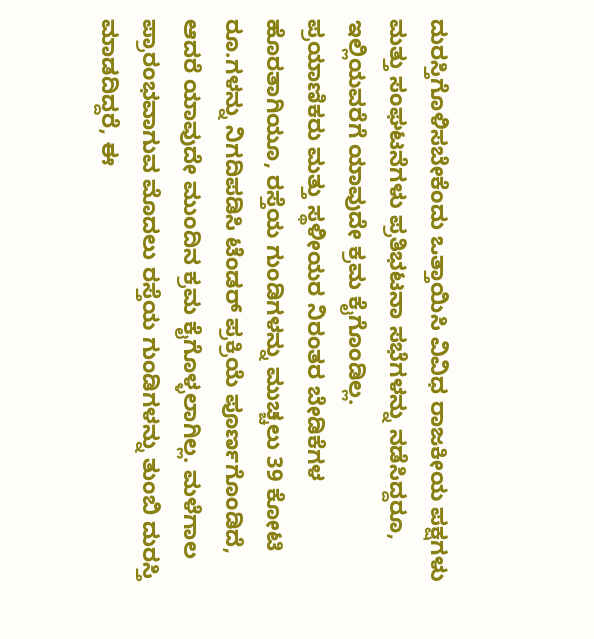ದುರಸ್ತಿಗೊಳಿಸಬೇಕೆಂದು ಒತ್ತಾಯಿಸಿ ವಿವಿಧ ರಾಜಕೀಯ ಪಕ್ಷಗಳು ಮತ್ತು ಸಂಘಟನೆಗಳು ಪ್ರತಿಭಟನಾ ಸಭೆಗಳನ್ನು ನಡೆಸಿದ್ದರೂ, ಇಲ್ಲಿಯವರೆಗೆ ಯಾವುದೇ ಕ್ರಮ ಕೈಗೊಂಡಿಲ್ಲ.
ಪ್ರಯಾಣಿಕರು ಮತ್ತು ಸ್ಥಳೀಯರ ನಿರಂತರ ಬೇಡಿಕೆಗಳ ಹೊರತಾಗಿಯೂ, ರಸ್ತೆಯ ಗುಂಡಿಗಳನ್ನು ಮುಚ್ಚಲು 39 ಕೋಟಿ ರೂ.ಗಳನ್ನು ನಿಗದಿಪಡಿಸಿ ಟೆಂಡರ್ ಪ್ರಕ್ರಿಯೆ ಪೂರ್ಣಗೊಂಡಿದೆ, ಆದರೆ ಯಾವುದೇ ಮುಂದಿನ ಕ್ರಮ ಕೈಗೊಳ್ಳಲಾಗಿಲ್ಲ. ಮಳೆಗಾಲ ಪ್ರಾರಂಭವಾಗುವ ಮೊದಲು ರಸ್ತೆಯ ಗುಂಡಿಗಳನ್ನು ತುಂಬಿ ದುರಸ್ತಿ ಮಾಡದಿದ್ದರೆ, ಈ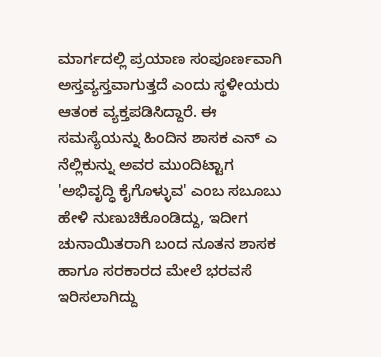ಮಾರ್ಗದಲ್ಲಿ ಪ್ರಯಾಣ ಸಂಪೂರ್ಣವಾಗಿ ಅಸ್ತವ್ಯಸ್ತವಾಗುತ್ತದೆ ಎಂದು ಸ್ಥಳೀಯರು ಆತಂಕ ವ್ಯಕ್ತಪಡಿಸಿದ್ದಾರೆ. ಈ ಸಮಸ್ಯೆಯನ್ನು ಹಿಂದಿನ ಶಾಸಕ ಎನ್ ಎ ನೆಲ್ಲಿಕುನ್ನು ಅವರ ಮುಂದಿಟ್ಟಾಗ 'ಅಭಿವೃದ್ಧಿ ಕೈಗೊಳ್ಳುವ' ಎಂಬ ಸಬೂಬು ಹೇಳಿ ನುಣುಚಿಕೊಂಡಿದ್ದು, ಇದೀಗ ಚುನಾಯಿತರಾಗಿ ಬಂದ ನೂತನ ಶಾಸಕ ಹಾಗೂ ಸರಕಾರದ ಮೇಲೆ ಭರವಸೆ ಇರಿಸಲಾಗಿದ್ದು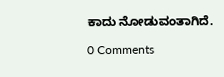ಕಾದು ನೋಡುವಂತಾಗಿದೆ.

0 Comments